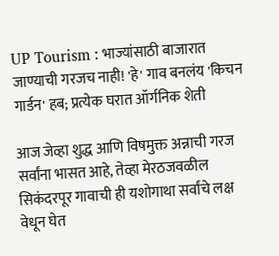UP Tourism : भाज्यांसाठी बाजारात जाण्याची गरजच नाही! 'हे' गाव बनलंय 'किचन गार्डन' हब; प्रत्येक घरात ऑर्गनिक शेती

आज जेव्हा शुद्ध आणि विषमुक्त अन्नाची गरज सर्वांना भासत आहे, तेव्हा मेरठजवळील सिकंदरपूर गावाची ही यशोगाथा सर्वांचे लक्ष वेधून घेत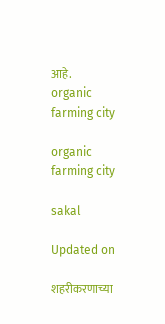आहे.
organic farming city

organic farming city

sakal

Updated on

शहरीकरणाच्या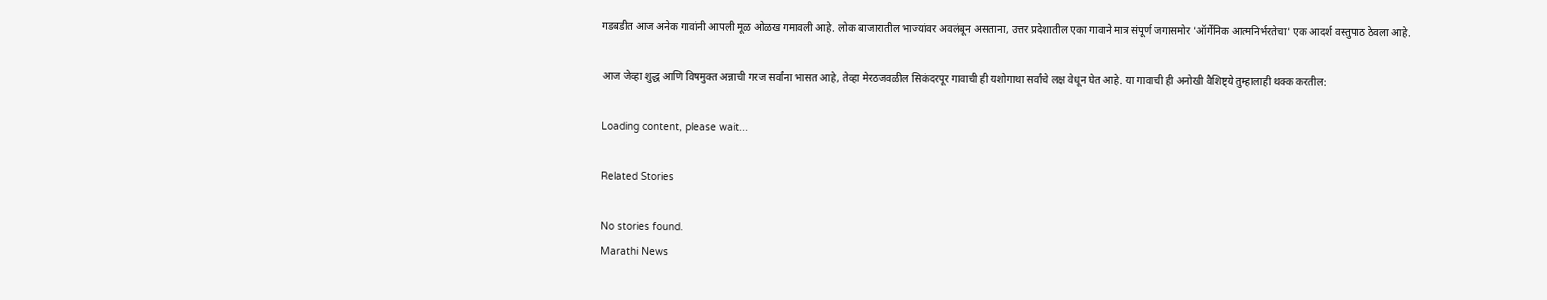गडबडीत आज अनेक गावांनी आपली मूळ ओळख गमावली आहे. लोक बाजारातील भाज्यांवर अवलंबून असताना, उत्तर प्रदेशातील एका गावाने मात्र संपूर्ण जगासमोर 'ऑर्गेनिक आत्मनिर्भरतेचा' एक आदर्श वस्तुपाठ ठेवला आहे.

आज जेव्हा शुद्ध आणि विषमुक्त अन्नाची गरज सर्वांना भासत आहे, तेव्हा मेरठजवळील सिकंदरपूर गावाची ही यशोगाथा सर्वांचे लक्ष वेधून घेत आहे. या गावाची ही अनोखी वैशिष्ट्ये तुम्हालाही थक्क करतील:

Loading content, please wait...

Related Stories

No stories found.
Marathi News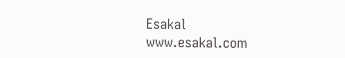Esakal
www.esakal.com